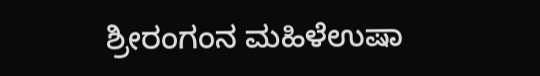ಶ್ರೀರಂಗಂನ ಮಹಿಳೆಉಷಾ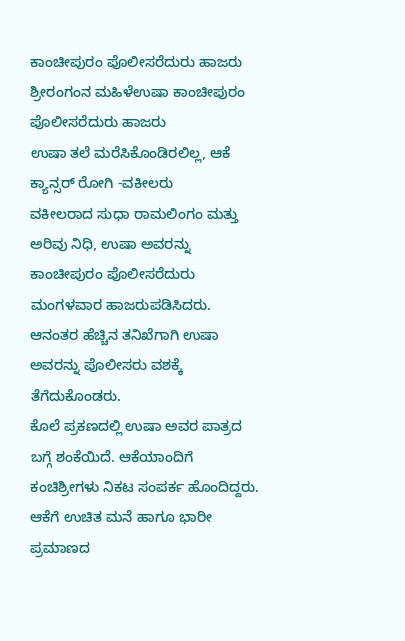ಕಾಂಚೀಪುರಂ ಪೊಲೀಸರೆದುರು ಹಾಜರು
ಶ್ರೀರಂಗಂನ ಮಹಿಳೆಉಷಾ ಕಾಂಚೀಪುರಂ ಪೊಲೀಸರೆದುರು ಹಾಜರು
ಉಷಾ ತಲೆ ಮರೆಸಿಕೊಂಡಿರಲಿಲ್ಲ, ಆಕೆ ಕ್ಯಾನ್ಸರ್ ರೋಗಿ -ವಕೀಲರು
ವಕೀಲರಾದ ಸುಧಾ ರಾಮಲಿಂಗಂ ಮತ್ತು ಅರಿವು ನಿಧಿ, ಉಷಾ ಅವರನ್ನು ಕಾಂಚೀಪುರಂ ಪೊಲೀಸರೆದುರು ಮಂಗಳವಾರ ಹಾಜರುಪಡಿಸಿದರು. ಆನಂತರ ಹೆಚ್ಚಿನ ತನಿಖೆಗಾಗಿ ಉಷಾ ಅವರನ್ನು ಪೊಲೀಸರು ವಶಕ್ಕೆ ತೆಗೆದುಕೊಂಡರು.
ಕೊಲೆ ಪ್ರಕಣದಲ್ಲಿ ಉಷಾ ಅವರ ಪಾತ್ರದ ಬಗ್ಗೆ ಶಂಕೆಯಿದೆ. ಆಕೆಯಾಂದಿಗೆ ಕಂಚಿಶ್ರೀಗಳು ನಿಕಟ ಸಂಪರ್ಕ ಹೊಂದಿದ್ದರು. ಆಕೆಗೆ ಉಚಿತ ಮನೆ ಹಾಗೂ ಭಾರೀ ಪ್ರಮಾಣದ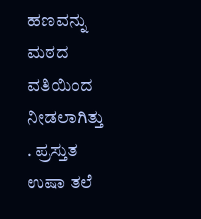ಹಣವನ್ನು ಮಠದ ವತಿಯಿಂದ ನೀಡಲಾಗಿತ್ತು . ಪ್ರಸ್ತುತ ಉಷಾ ತಲೆ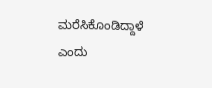ಮರೆಸಿಕೊಂಡಿದ್ದಾಳೆ ಎಂದು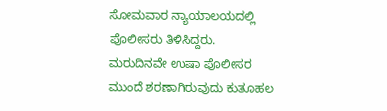ಸೋಮವಾರ ನ್ಯಾಯಾಲಯದಲ್ಲಿ ಪೊಲೀಸರು ತಿಳಿಸಿದ್ದರು. ಮರುದಿನವೇ ಉಷಾ ಪೊಲೀಸರ ಮುಂದೆ ಶರಣಾಗಿರುವುದು ಕುತೂಹಲ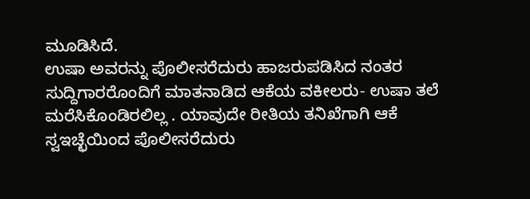ಮೂಡಿಸಿದೆ.
ಉಷಾ ಅವರನ್ನು ಪೊಲೀಸರೆದುರು ಹಾಜರುಪಡಿಸಿದ ನಂತರ ಸುದ್ದಿಗಾರರೊಂದಿಗೆ ಮಾತನಾಡಿದ ಆಕೆಯ ವಕೀಲರು- ಉಷಾ ತಲೆ ಮರೆಸಿಕೊಂಡಿರಲಿಲ್ಲ . ಯಾವುದೇ ರೀತಿಯ ತನಿಖೆಗಾಗಿ ಆಕೆ ಸ್ವಇಚ್ಛೆಯಿಂದ ಪೊಲೀಸರೆದುರು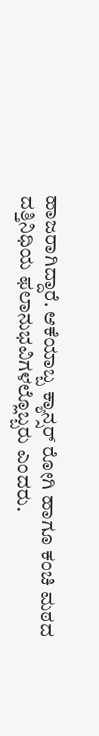ಹಾಜರಾಗಿದ್ದಾರೆ. ಆಕೆಯಾಬ್ಬ ಕ್ಯಾನ್ಸರ್ ರೋಗಿ ಹಾಗೂ ಕಂಚಿ ಮಠದ ದತ್ತಿನಿಧಿಯ ಫಲಾನುಭವಿಗಳಲ್ಲೊಬ್ಬರು ಎಂದರು.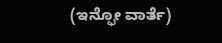(ಇನ್ಫೋ ವಾರ್ತೆ)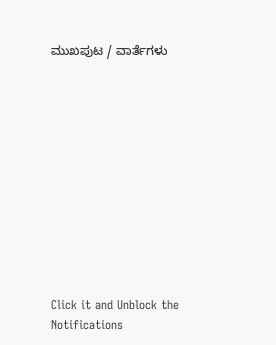ಮುಖಪುಟ / ವಾರ್ತೆಗಳು












Click it and Unblock the Notifications